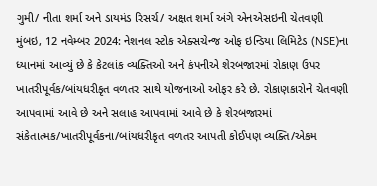ગુમી/ નીતા શર્મા અને ડાયમંડ રિસર્ચ/ અક્ષત શર્મા અંગે એનએસઇની ચેતવણી
મુંબઇ, 12 નવેમ્બર 2024: નેશનલ સ્ટોક એક્સચેન્જ ઓફ ઇન્ડિયા લિમિટેડ (NSE)ના ધ્યાનમાં આવ્યું છે કે કેટલાંક વ્યક્તિઓ અને કંપનીએ શેરબજારમાં રોકાણ ઉપર ખાતરીપૂર્વક/બાંયધરીકૃત વળતર સાથે યોજનાઓ ઓફર કરે છે. રોકાણકારોને ચેતવણી આપવામાં આવે છે અને સલાહ આપવામાં આવે છે કે શેરબજારમાં સંકેતાત્મક/ખાતરીપૂર્વકના/બાંયધરીકૃત વળતર આપતી કોઈપણ વ્યક્તિ/એકમ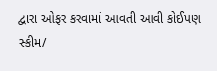દ્વારા ઓફર કરવામાં આવતી આવી કોઈપણ સ્કીમ/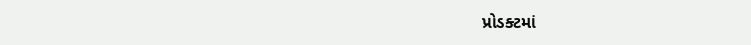પ્રોડક્ટમાં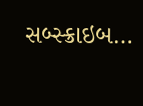સબ્સ્ક્રાઇબ…